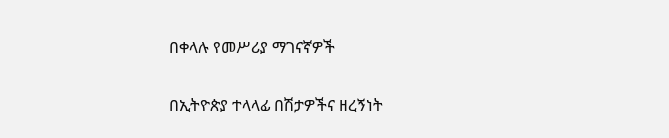በቀላሉ የመሥሪያ ማገናኛዎች

በኢትዮጵያ ተላላፊ በሽታዎችና ዘረኝነት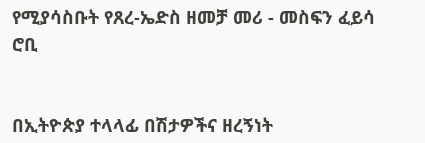የሚያሳስቡት የጸረ-ኤድስ ዘመቻ መሪ - መስፍን ፈይሳ ሮቢ


በኢትዮጵያ ተላላፊ በሽታዎችና ዘረኝነት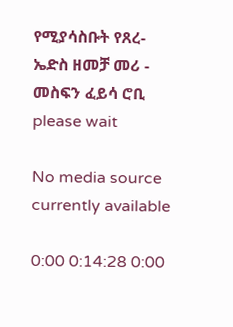የሚያሳስቡት የጸረ-ኤድስ ዘመቻ መሪ - መስፍን ፈይሳ ሮቢ
please wait

No media source currently available

0:00 0:14:28 0:00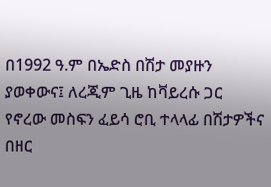በ1992 ዓ.ም በኤድስ በሽታ መያዙን ያወቀውና፤ ለረጂም ጊዜ ከቫይረሱ ጋር የኖረው መስፍን ፈይሳ ሮቢ ተላላፊ በሽታዎችና በዘር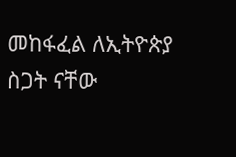መከፋፈል ለኢትዮጵያ ስጋት ናቸው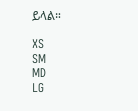ይላል።

XS
SM
MD
LG